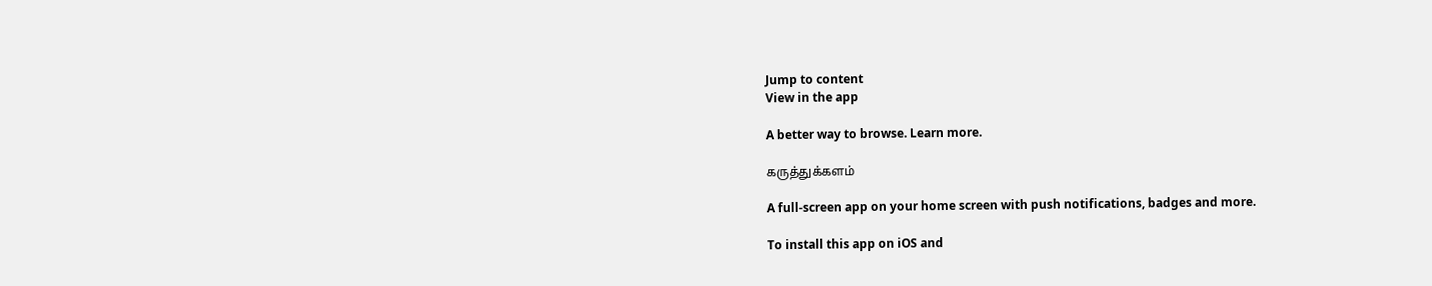Jump to content
View in the app

A better way to browse. Learn more.

கருத்துக்களம்

A full-screen app on your home screen with push notifications, badges and more.

To install this app on iOS and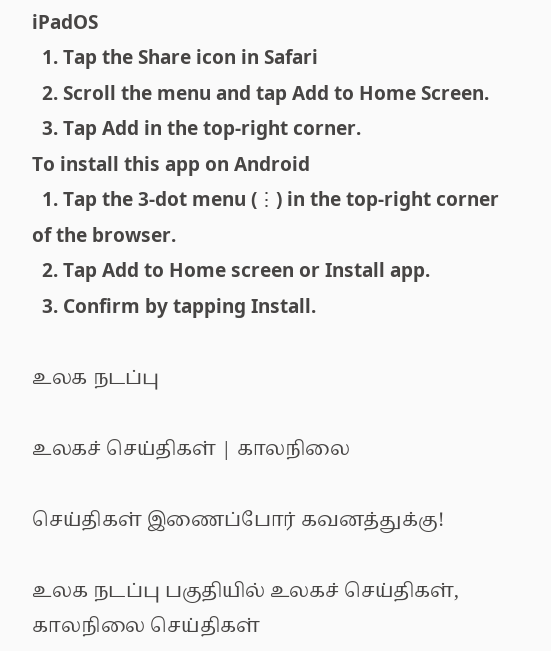iPadOS
  1. Tap the Share icon in Safari
  2. Scroll the menu and tap Add to Home Screen.
  3. Tap Add in the top-right corner.
To install this app on Android
  1. Tap the 3-dot menu (⋮) in the top-right corner of the browser.
  2. Tap Add to Home screen or Install app.
  3. Confirm by tapping Install.

உலக நடப்பு

உலகச் செய்திகள் | காலநிலை

செய்திகள் இணைப்போர் கவனத்துக்கு!

உலக நடப்பு பகுதியில் உலகச் செய்திகள், காலநிலை செய்திகள்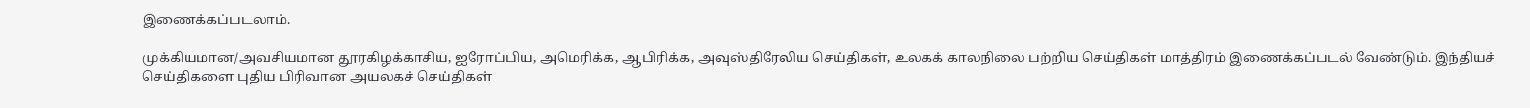இணைக்கப்படலாம்.

முக்கியமான/அவசியமான தூரகிழக்காசிய, ஐரோப்பிய, அமெரிக்க, ஆபிரிக்க, அவுஸ்திரேலிய செய்திகள், உலகக் காலநிலை பற்றிய செய்திகள் மாத்திரம் இணைக்கப்படல் வேண்டும். இந்தியச் செய்திகளை புதிய பிரிவான அயலகச் செய்திகள்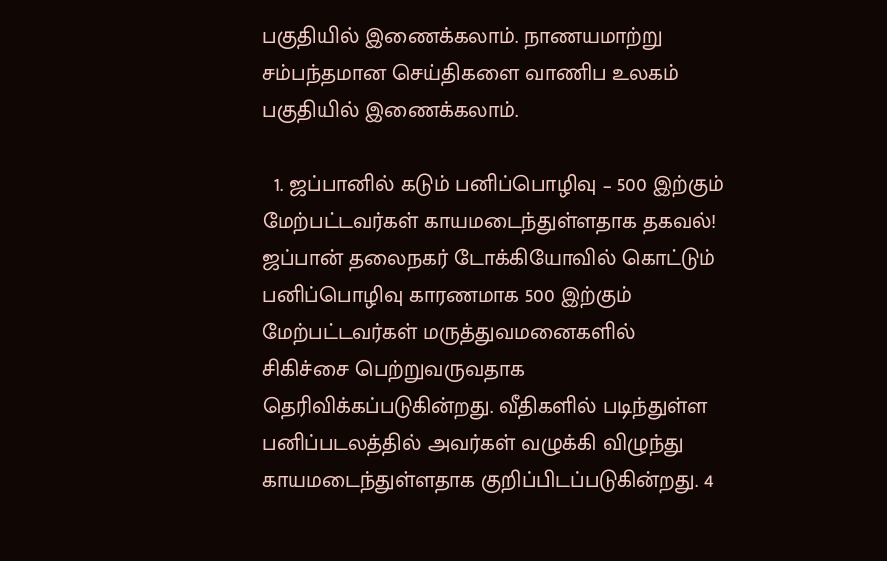பகுதியில் இணைக்கலாம். நாணயமாற்று சம்பந்தமான செய்திகளை வாணிப உலகம் பகுதியில் இணைக்கலாம்.

  1. ஜப்பானில் கடும் பனிப்பொழிவு – 500 இற்கும் மேற்பட்டவர்கள் காயமடைந்துள்ளதாக தகவல்! ஜப்பான் தலைநகர் டோக்கியோவில் கொட்டும் பனிப்பொழிவு காரணமாக 500 இற்கும் மேற்பட்டவர்கள் மருத்துவமனைகளில் சிகிச்சை பெற்றுவருவதாக தெரிவிக்கப்படுகின்றது. வீதிகளில் படிந்துள்ள பனிப்படலத்தில் அவர்கள் வழுக்கி விழுந்து காயமடைந்துள்ளதாக குறிப்பிடப்படுகின்றது. 4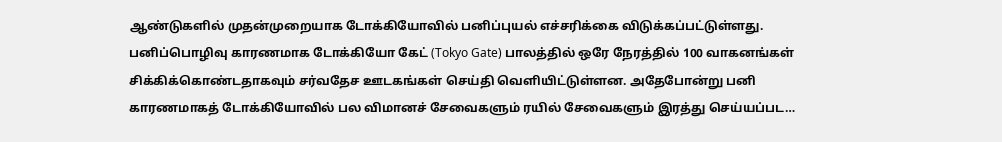ஆண்டுகளில் முதன்முறையாக டோக்கியோவில் பனிப்புயல் எச்சரிக்கை விடுக்கப்பட்டுள்ளது. பனிப்பொழிவு காரணமாக டோக்கியோ கேட் (Tokyo Gate) பாலத்தில் ஒரே நேரத்தில் 100 வாகனங்கள் சிக்கிக்கொண்டதாகவும் சர்வதேச ஊடகங்கள் செய்தி வெளியிட்டுள்ளன. அதேபோன்று பனி காரணமாகத் டோக்கியோவில் பல விமானச் சேவைகளும் ரயில் சேவைகளும் இரத்து செய்யப்பட…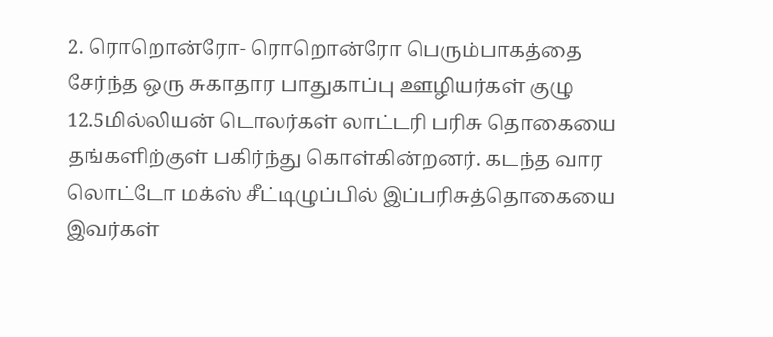2. ரொறொன்ரோ- ரொறொன்ரோ பெரும்பாகத்தை சேர்ந்த ஒரு சுகாதார பாதுகாப்பு ஊழியர்கள் குழு 12.5மில்லியன் டொலர்கள் லாட்டரி பரிசு தொகையை தங்களிற்குள் பகிர்ந்து கொள்கின்றனர். கடந்த வார லொட்டோ மக்ஸ் சீட்டிழுப்பில் இப்பரிசுத்தொகையை இவர்கள்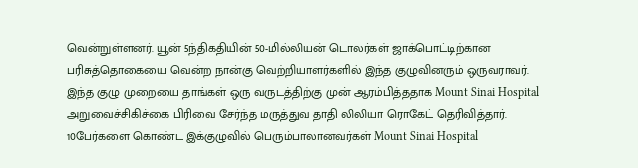வென்றுள்ளனர். யூன் 5ந்திகதியின் 50-மில்லியன் டொலர்கள் ஜாக்பொட்டிற்கான பரிசுத்தொகையை வென்ற நான்கு வெற்றியாளர்களில் இந்த குழுவினரும் ஒருவராவர். இந்த குழு முறையை தாங்கள் ஒரு வருடத்திற்கு முன் ஆரம்பித்ததாக Mount Sinai Hospital அறுவைச்சிகிச்கை பிரிவை சேர்ந்த மருத்துவ தாதி லிலியா ரொகேட் தெரிவித்தார். 10பேர்களை கொண்ட இக்குழுவில் பெரும்பாலானவர்கள் Mount Sinai Hospital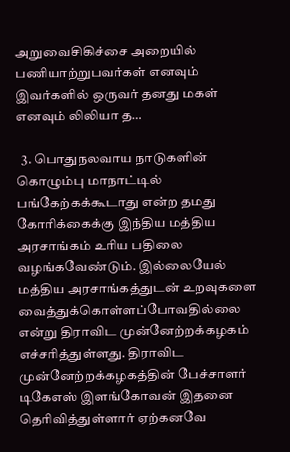அறுவைசிகிச்சை அறையில் பணியாற்றுபவர்கள் எனவும் இவர்களில் ஒருவர் தனது மகள் எனவும் லிலியா த…

  3. பொதுநலவாய நாடுகளின் கொழும்பு மாநாட்டில் பங்கேற்கக்கூடாது என்ற தமது கோரிக்கைக்கு இந்திய மத்திய அரசாங்கம் உரிய பதிலை வழங்கவேண்டும். இல்லையேல் மத்திய அரசாங்கத்துடன் உறவுகளை வைத்துக்கொள்ளப்போவதில்லை என்று திராவிட முன்னேற்றக்கழகம் எச்சரித்துள்ளது. திராவிட முன்னேற்றக்கழகத்தின் பேச்சாளர் டிகேஎஸ் இளங்கோவன் இதனை தெரிவித்துள்ளார் ஏற்கனவே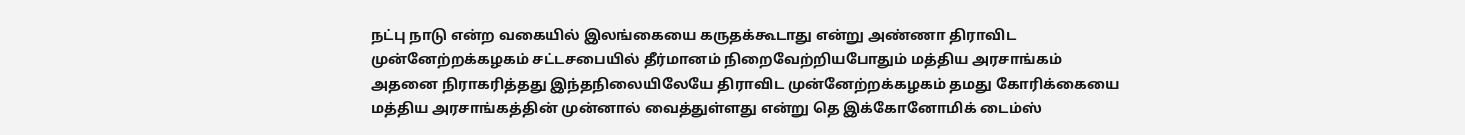நட்பு நாடு என்ற வகையில் இலங்கையை கருதக்கூடாது என்று அண்ணா திராவிட முன்னேற்றக்கழகம் சட்டசபையில் தீர்மானம் நிறைவேற்றியபோதும் மத்திய அரசாங்கம் அதனை நிராகரித்தது இந்தநிலையிலேயே திராவிட முன்னேற்றக்கழகம் தமது கோரிக்கையை மத்திய அரசாங்கத்தின் முன்னால் வைத்துள்ளது என்று தெ இக்கோனோமிக் டைம்ஸ்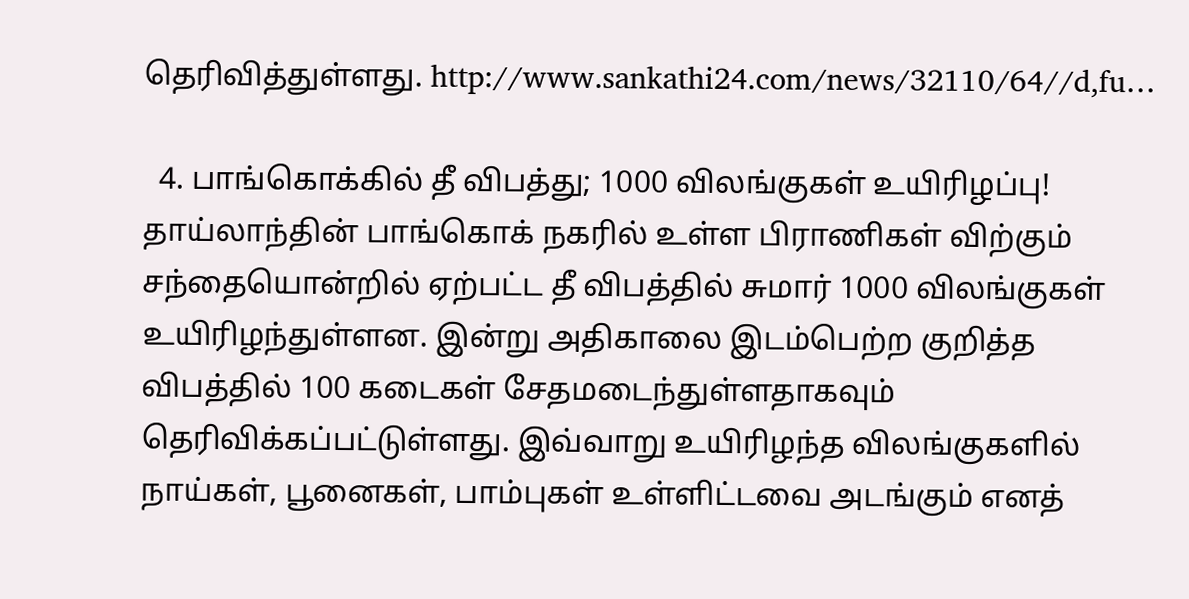தெரிவித்துள்ளது. http://www.sankathi24.com/news/32110/64//d,fu…

  4. பாங்கொக்கில் தீ விபத்து; 1000 விலங்குகள் உயிரிழப்பு! தாய்லாந்தின் பாங்கொக் நகரில் உள்ள பிராணிகள் விற்கும் சந்தையொன்றில் ஏற்பட்ட தீ விபத்தில் சுமார் 1000 விலங்குகள் உயிரிழந்துள்ளன. இன்று அதிகாலை இடம்பெற்ற குறித்த விபத்தில் 100 கடைகள் சேதமடைந்துள்ளதாகவும் தெரிவிக்கப்பட்டுள்ளது. இவ்வாறு உயிரிழந்த விலங்குகளில் நாய்கள், பூனைகள், பாம்புகள் உள்ளிட்டவை அடங்கும் எனத்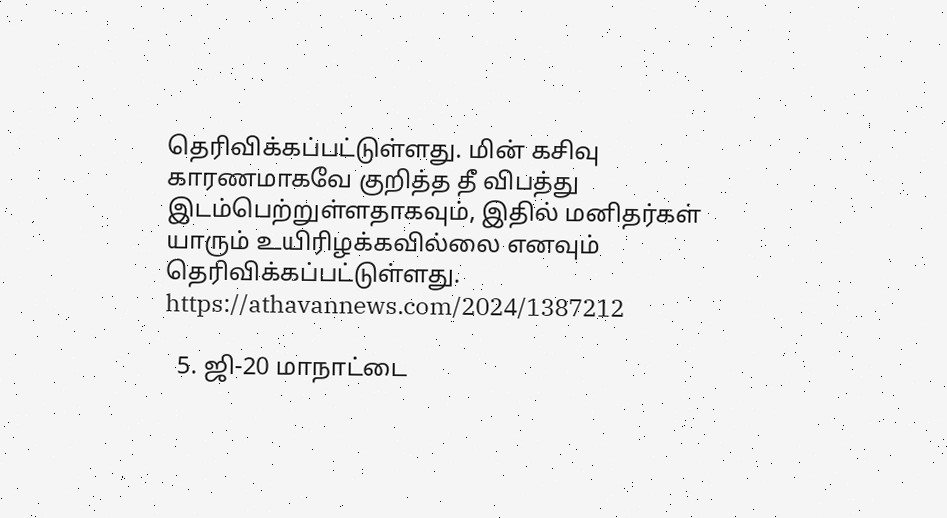தெரிவிக்கப்பட்டுள்ளது. மின் கசிவு காரணமாகவே குறித்த தீ விபத்து இடம்பெற்றுள்ளதாகவும், இதில் மனிதர்கள் யாரும் உயிரிழக்கவில்லை எனவும் தெரிவிக்கப்பட்டுள்ளது. https://athavannews.com/2024/1387212

  5. ஜி-20 மாநாட்டை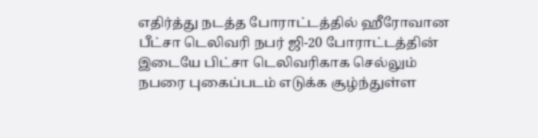எதிர்த்து நடத்த போராட்டத்தில் ஹீரோவான பீட்சா டெலிவரி நபர் ஜி-20 போராட்டத்தின் இடையே பிட்சா டெலிவரிகாக செல்லும் நபரை புகைப்படம் எடுக்க சூழ்ந்துள்ள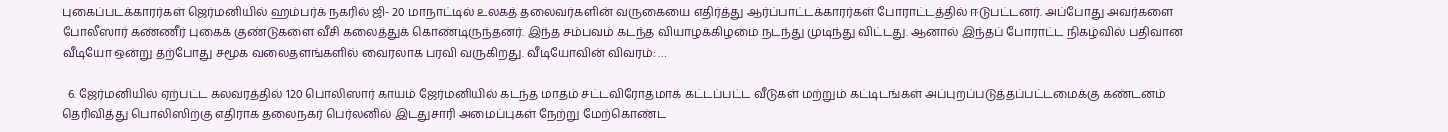புகைப்படக்காரர்கள் ஜெர்மனியில் ஹம்பர்க் நகரில் ஜி- 20 மாநாட்டில் உலகத் தலைவர்களின் வருகையை எதிர்த்து ஆர்ப்பாட்டக்காரர்கள் போராட்டத்தில் ஈடுபட்டனர். அப்போது அவர்களை போலீஸார் கண்ணீர் புகைக் குண்டுகளை வீசி கலைத்துக் கொண்டிருந்தனர். இந்த சம்பவம் கடந்த வியாழக்கிழமை நடந்து முடிந்து விட்டது. ஆனால் இந்தப் போராட்ட நிகழ்வில் பதிவான வீடியோ ஒன்று தற்போது சமூக வலைதளங்களில் வைரலாக பரவி வருகிறது. வீடியோவின் விவரம்: …

  6. ஜேர்மனியில் ஏற்பட்ட கலவரத்தில் 120 பொலிஸார் காயம் ஜேர்மனியில் கடந்த மாதம் சட்டவிரோதமாக கட்டப்பட்ட வீடுகள் மற்றும் கட்டிடங்கள் அப்புறப்படுத்தப்பட்டமைக்கு கண்டனம் தெரிவித்து பொலிஸிற்கு எதிராக தலைநகர் பெர்லனில் இடதுசாரி அமைப்புகள் நேற்று மேற்கொண்ட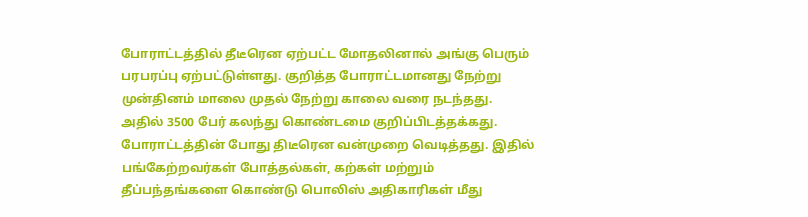போராட்டத்தில் தீடீரென ஏற்பட்ட மோதலினால் அங்கு பெரும் பரபரப்பு ஏற்பட்டுள்ளது. குறித்த போராட்டமானது நேற்று முன்தினம் மாலை முதல் நேற்று காலை வரை நடந்தது. அதில் 3500 பேர் கலந்து கொண்டமை குறிப்பிடத்தக்கது. போராட்டத்தின் போது திடீரென வன்முறை வெடித்தது. இதில் பங்கேற்றவர்கள் போத்தல்கள், கற்கள் மற்றும் தீப்பந்தங்களை கொண்டு பொலிஸ் அதிகாரிகள் மீது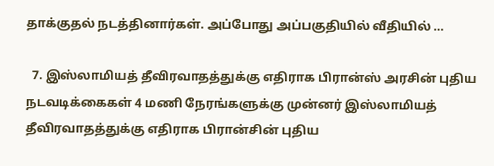தாக்குதல் நடத்தினார்கள். அப்போது அப்பகுதியில் வீதியில் …

  7. இஸ்லாமியத் தீவிரவாதத்துக்கு எதிராக பிரான்ஸ் அரசின் புதிய நடவடிக்கைகள் 4 மணி நேரங்களுக்கு முன்னர் இஸ்லாமியத் தீவிரவாதத்துக்கு எதிராக பிரான்சின் புதிய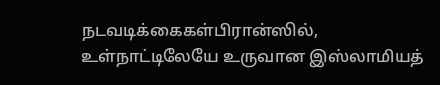நடவடிக்கைகள்பிரான்ஸில், உள்நாட்டிலேயே உருவான இஸ்லாமியத்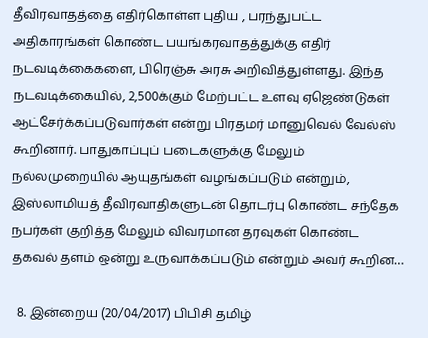தீவிரவாதத்தை எதிர்கொள்ள புதிய , பரந்துபட்ட அதிகாரங்கள் கொண்ட பயங்கரவாதத்துக்கு எதிர் நடவடிக்கைகளை, பிரெஞ்சு அரசு அறிவித்துள்ளது. இந்த நடவடிக்கையில், 2,500க்கும் மேற்பட்ட உளவு ஏஜெண்டுகள் ஆட்சேர்க்கப்படுவார்கள் என்று பிரதமர் மானுவெல் வேல்ஸ் கூறினார். பாதுகாப்புப் படைகளுக்கு மேலும் நல்லமுறையில் ஆயுதங்கள் வழங்கப்படும் என்றும், இஸ்லாமியத் தீவிரவாதிகளுடன் தொடர்பு கொண்ட சந்தேக நபர்கள் குறித்த மேலும் விவரமான தரவுகள் கொண்ட தகவல் தளம் ஒன்று உருவாக்கப்படும் என்றும் அவர் கூறின…

  8. இன்றைய (20/04/2017) பிபிசி தமிழ்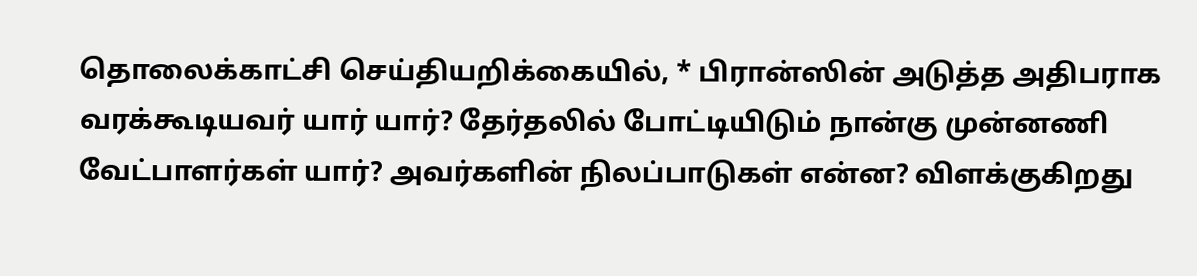தொலைக்காட்சி செய்தியறிக்கையில், * பிரான்ஸின் அடுத்த அதிபராக வரக்கூடியவர் யார் யார்? தேர்தலில் போட்டியிடும் நான்கு முன்னணி வேட்பாளர்கள் யார்? அவர்களின் நிலப்பாடுகள் என்ன? விளக்குகிறது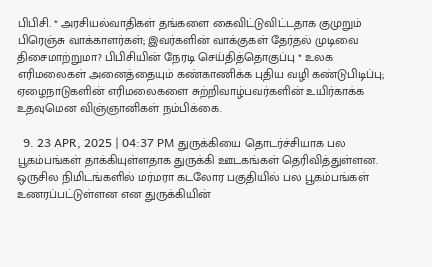பிபிசி. * அரசியல்வாதிகள் தங்களை கைவிட்டுவிட்டதாக குமுறும் பிரெஞ்சு வாக்காளர்கள்; இவர்களின் வாக்குகள் தேர்தல் முடிவை திசைமாற்றுமா? பிபிசியின் நேரடி செய்தித்தொகுப்பு * உலக எரிமலைகள் அனைத்தையும் கண்காணிக்க புதிய வழி கண்டுபிடிப்பு; ஏழைநாடுகளின் எரிமலைகளை சுற்றிவாழ்பவர்களின் உயிர்காக்க உதவுமென விஞ்ஞானிகள் நம்பிக்கை.

  9. 23 APR, 2025 | 04:37 PM துருக்கியை தொடர்ச்சியாக பல பூகம்பங்கள் தாக்கியுள்ளதாக துருக்கி ஊடகங்கள் தெரிவித்துள்ளன. ஒருசில நிமிடங்களில் மர்மரா கடலோர பகுதியில் பல பூகம்பங்கள் உணரப்பட்டுள்ளன என துருக்கியின்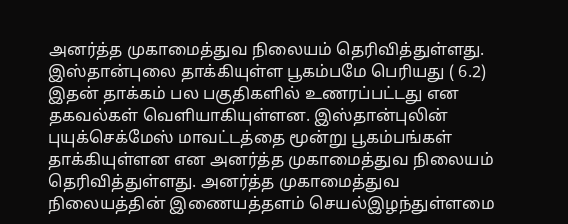அனர்த்த முகாமைத்துவ நிலையம் தெரிவித்துள்ளது. இஸ்தான்புலை தாக்கியுள்ள பூகம்பமே பெரியது ( 6.2) இதன் தாக்கம் பல பகுதிகளில் உணரப்பட்டது என தகவல்கள் வெளியாகியுள்ளன. இஸ்தான்புலின் புயுக்செக்மேஸ் மாவட்டத்தை மூன்று பூகம்பங்கள் தாக்கியுள்ளன என அனர்த்த முகாமைத்துவ நிலையம் தெரிவித்துள்ளது. அனர்த்த முகாமைத்துவ நிலையத்தின் இணையத்தளம் செயல்இழந்துள்ளமை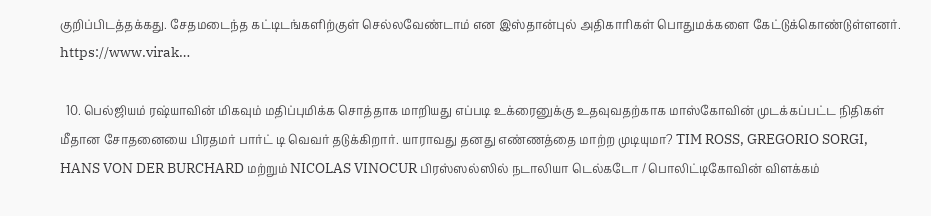குறிப்பிடத்தக்கது. சேதமடைந்த கட்டிடங்களிற்குள் செல்லவேண்டாம் என இஸ்தான்புல் அதிகாரிகள் பொதுமக்களை கேட்டுக்கொண்டுள்ளனர். https://www.virak…

  10. பெல்ஜியம் ரஷ்யாவின் மிகவும் மதிப்புமிக்க சொத்தாக மாறியது எப்படி உக்ரைனுக்கு உதவுவதற்காக மாஸ்கோவின் முடக்கப்பட்ட நிதிகள் மீதான சோதனையை பிரதமர் பார்ட் டி வெவர் தடுக்கிறார். யாராவது தனது எண்ணத்தை மாற்ற முடியுமா? TIM ROSS, GREGORIO SORGI, HANS VON DER BURCHARD மற்றும் NICOLAS VINOCUR பிரஸ்ஸல்ஸில் நடாலியா டெல்கடோ / பொலிட்டிகோவின் விளக்கம்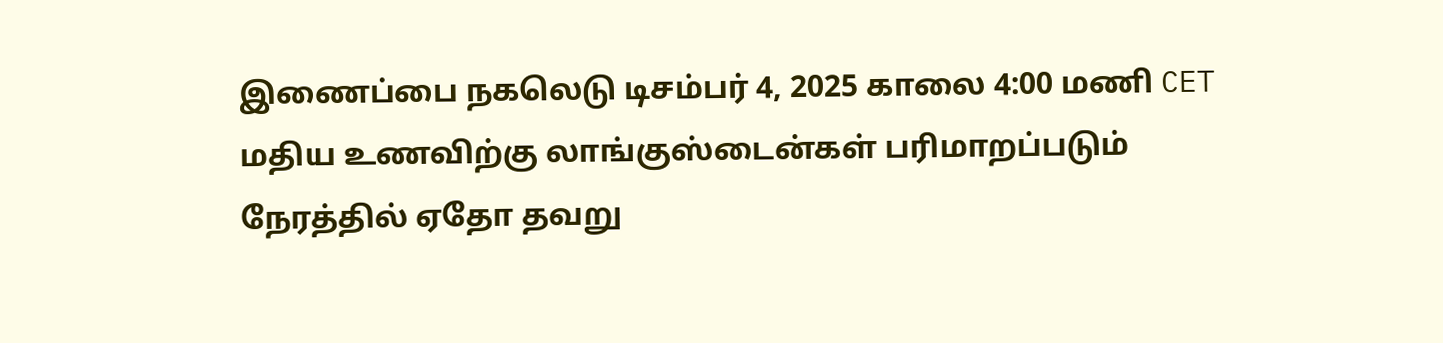இணைப்பை நகலெடு டிசம்பர் 4, 2025 காலை 4:00 மணி CET மதிய உணவிற்கு லாங்குஸ்டைன்கள் பரிமாறப்படும் நேரத்தில் ஏதோ தவறு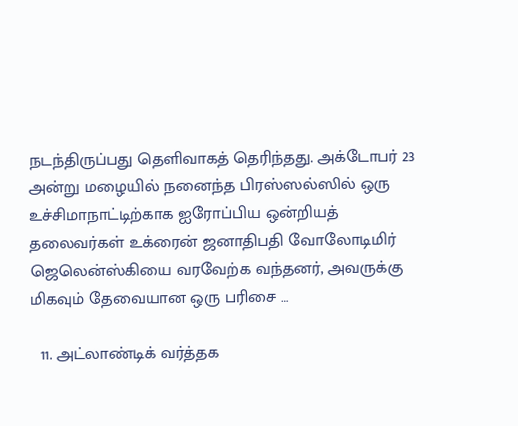நடந்திருப்பது தெளிவாகத் தெரிந்தது. அக்டோபர் 23 அன்று மழையில் நனைந்த பிரஸ்ஸல்ஸில் ஒரு உச்சிமாநாட்டிற்காக ஐரோப்பிய ஒன்றியத் தலைவர்கள் உக்ரைன் ஜனாதிபதி வோலோடிமிர் ஜெலென்ஸ்கியை வரவேற்க வந்தனர், அவருக்கு மிகவும் தேவையான ஒரு பரிசை …

  11. அட்லாண்டிக் வர்த்தக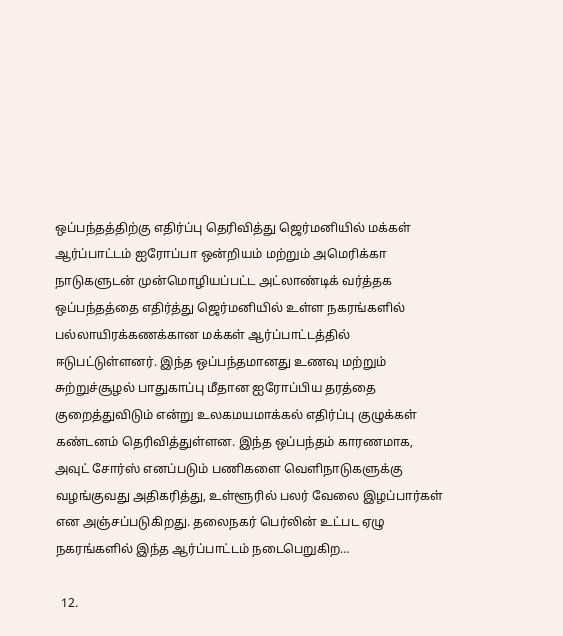ஒப்பந்தத்திற்கு எதிர்ப்பு தெரிவித்து ஜெர்மனியில் மக்கள் ஆர்ப்பாட்டம் ஐரோப்பா ஒன்றியம் மற்றும் அமெரிக்கா நாடுகளுடன் முன்மொழியப்பட்ட அட்லாண்டிக் வர்த்தக ஒப்பந்தத்தை எதிர்த்து ஜெர்மனியில் உள்ள நகரங்களில் பல்லாயிரக்கணக்கான மக்கள் ஆர்ப்பாட்டத்தில் ஈடுபட்டுள்ளனர். இந்த ஒப்பந்தமானது உணவு மற்றும் சுற்றுச்சூழல் பாதுகாப்பு மீதான ஐரோப்பிய தரத்தை குறைத்துவிடும் என்று உலகமயமாக்கல் எதிர்ப்பு குழுக்கள் கண்டனம் தெரிவித்துள்ளன. இந்த ஒப்பந்தம் காரணமாக, அவுட் சோர்ஸ் எனப்படும் பணிகளை வெளிநாடுகளுக்கு வழங்குவது அதிகரித்து, உள்ளூரில் பலர் வேலை இழப்பார்கள் என அஞ்சப்படுகிறது. தலைநகர் பெர்லின் உட்பட ஏழு நகரங்களில் இந்த ஆர்ப்பாட்டம் நடைபெறுகிற…

  12.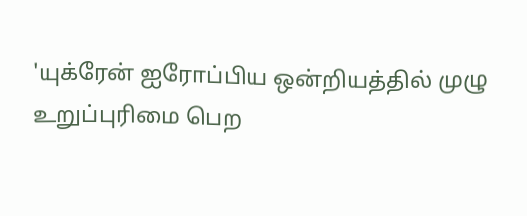'யுக்ரேன் ஐரோப்பிய ஒன்றியத்தில் முழு உறுப்புரிமை பெற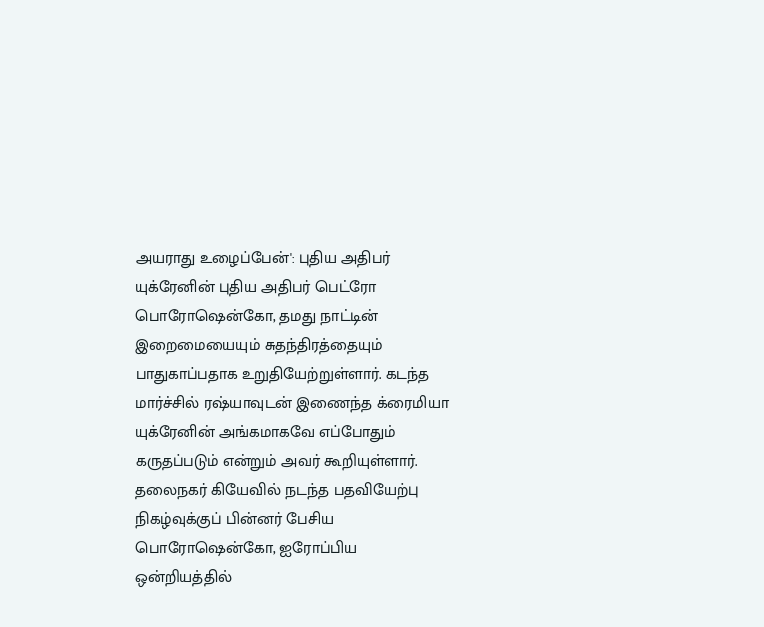அயராது உழைப்பேன்': புதிய அதிபர் யுக்ரேனின் புதிய அதிபர் பெட்ரோ பொரோஷென்கோ, தமது நாட்டின் இறைமையையும் சுதந்திரத்தையும் பாதுகாப்பதாக உறுதியேற்றுள்ளார். கடந்த மார்ச்சில் ரஷ்யாவுடன் இணைந்த க்ரைமியா யுக்ரேனின் அங்கமாகவே எப்போதும் கருதப்படும் என்றும் அவர் கூறியுள்ளார். தலைநகர் கியேவில் நடந்த பதவியேற்பு நிகழ்வுக்குப் பின்னர் பேசிய பொரோஷென்கோ, ஐரோப்பிய ஒன்றியத்தில்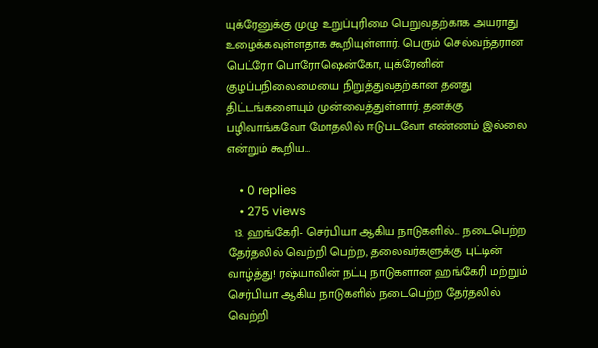யுக்ரேனுக்கு முழு உறுப்புரிமை பெறுவதற்காக அயராது உழைக்கவுள்ளதாக கூறியுள்ளார். பெரும் செல்வந்தரான பெட்ரோ பொரோஷென்கோ, யுக்ரேனின் குழப்பநிலைமையை நிறுத்துவதற்கான தனது திட்டங்களையும் முன்வைத்துள்ளார். தனக்கு பழிவாங்கவோ மோதலில் ஈடுபடவோ எண்ணம் இல்லை என்றும் கூறிய…

    • 0 replies
    • 275 views
  13. ஹங்கேரி- செர்பியா ஆகிய நாடுகளில்... நடைபெற்ற தேர்தலில் வெற்றி பெற்ற, தலைவர்களுக்கு புட்டின் வாழ்த்து! ரஷ்யாவின் நட்பு நாடுகளான ஹங்கேரி மற்றும் செர்பியா ஆகிய நாடுகளில் நடைபெற்ற தேர்தலில் வெற்றி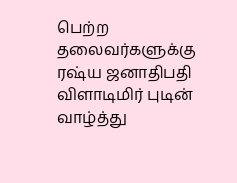பெற்ற தலைவர்களுக்கு ரஷ்ய ஜனாதிபதி விளாடிமிர் புடின் வாழ்த்து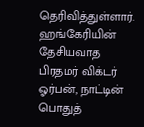தெரிவித்துள்ளார். ஹங்கேரியின் தேசியவாத பிரதமர் விக்டர் ஓர்பன், நாட்டின் பொதுத்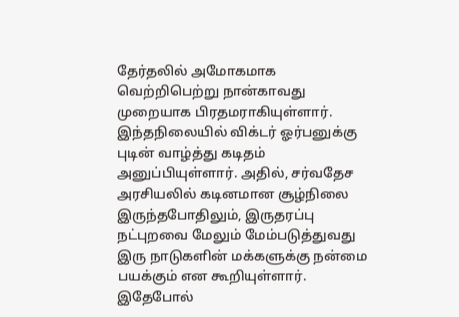தேர்தலில் அமோகமாக வெற்றிபெற்று நான்காவது முறையாக பிரதமராகியுள்ளார். இந்தநிலையில் விக்டர் ஓர்பனுக்கு புடின் வாழ்த்து கடிதம் அனுப்பியுள்ளார். அதில், சர்வதேச அரசியலில் கடினமான சூழ்நிலை இருந்தபோதிலும், இருதரப்பு நட்புறவை மேலும் மேம்படுத்துவது இரு நாடுகளின் மக்களுக்கு நன்மை பயக்கும் என கூறியுள்ளார். இதேபோல்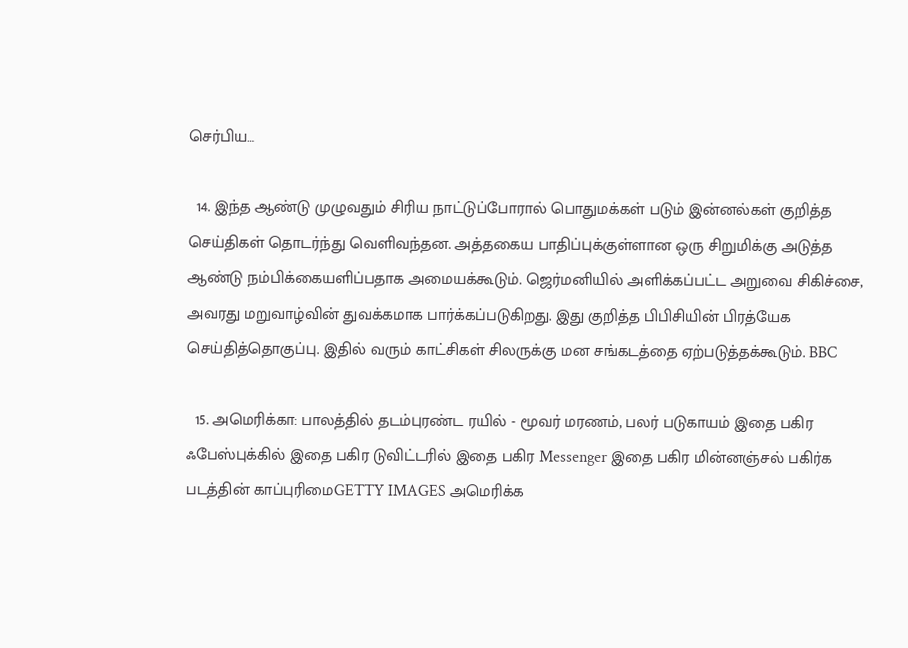செர்பிய…

  14. இந்த ஆண்டு முழுவதும் சிரிய நாட்டுப்போரால் பொதுமக்கள் படும் இன்னல்கள் குறித்த செய்திகள் தொடர்ந்து வெளிவந்தன. அத்தகைய பாதிப்புக்குள்ளான ஒரு சிறுமிக்கு அடுத்த ஆண்டு நம்பிக்கையளிப்பதாக அமையக்கூடும். ஜெர்மனியில் அளிக்கப்பட்ட அறுவை சிகிச்சை, அவரது மறுவாழ்வின் துவக்கமாக பார்க்கப்படுகிறது. இது குறித்த பிபிசியின் பிரத்யேக செய்தித்தொகுப்பு. இதில் வரும் காட்சிகள் சிலருக்கு மன சங்கடத்தை ஏற்படுத்தக்கூடும். BBC

  15. அமெரிக்கா: பாலத்தில் தடம்புரண்ட ரயில் - மூவர் மரணம், பலர் படுகாயம் இதை பகிர ஃபேஸ்புக்கில் இதை பகிர டுவிட்டரில் இதை பகிர Messenger இதை பகிர மின்னஞ்சல் பகிர்க படத்தின் காப்புரிமைGETTY IMAGES அமெரிக்க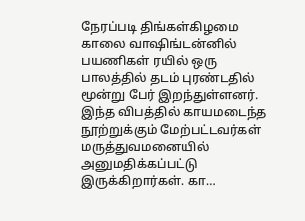நேரப்படி திங்கள்கிழமை காலை வாஷிங்டன்னில் பயணிகள் ரயில் ஒரு பாலத்தில் தடம் புரண்டதில் மூன்று பேர் இறந்துள்ளனர். இந்த விபத்தில் காயமடைந்த நூற்றுக்கும் மேற்பட்டவர்கள் மருத்துவமனையில் அனுமதிக்கப்பட்டு இருக்கிறார்கள். கா…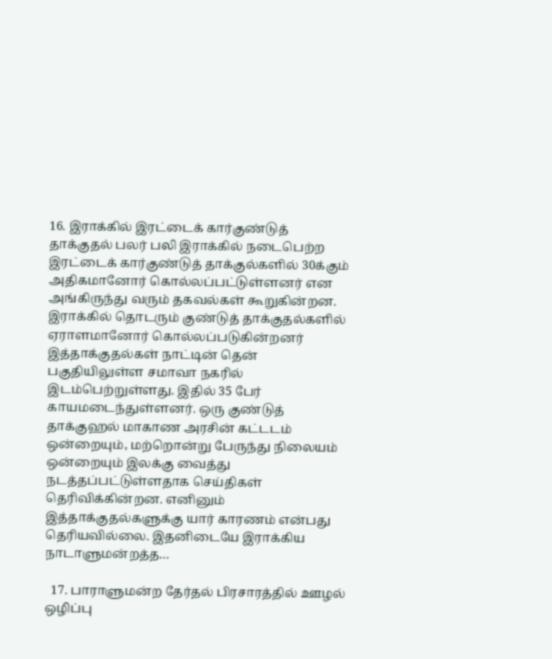16. இராக்கில் இரட்டைக் கார்குண்டுத் தாக்குதல் பலர் பலி இராக்கில் நடைபெற்ற இரட்டைக் கார்குண்டுத் தாக்குல்களில் 30க்கும் அதிகமானோர் கொல்லப்பட்டுள்ளனர் என அங்கிருந்து வரும் தகவல்கள் கூறுகின்றன. இராக்கில் தொடரும் குண்டுத் தாக்குதல்களில் ஏராளமானோர் கொல்லப்படுகின்றனர் இத்தாக்குதல்கள் நாட்டின் தென் பகுதியிலுள்ள சமாவா நகரில் இடம்பெற்றுள்ளது. இதில் 35 பேர் காயமடைந்துள்ளனர். ஒரு குண்டுத் தாக்குஹல் மாகாண அரசின் கட்டடம் ஒன்றையும், மற்றொன்று பேருந்து நிலையம் ஒன்றையும் இலக்கு வைத்து நடத்தப்பட்டுள்ளதாக செய்திகள் தெரிவிக்கின்றன. எனினும் இத்தாக்குதல்களுக்கு யார் காரணம் என்பது தெரியவில்லை. இதனிடையே இராக்கிய நாடாளுமன்றத்த…

  17. பாராளுமன்ற தேர்தல் பிரசாரத்தில் ஊழல் ஒழிப்பு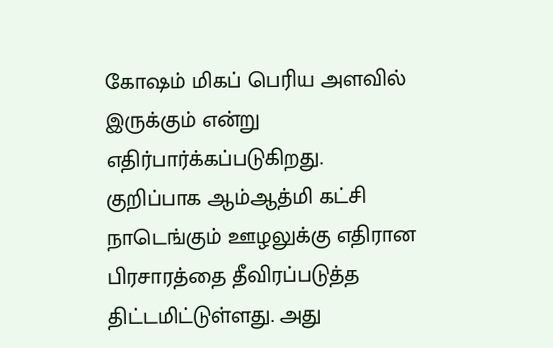கோஷம் மிகப் பெரிய அளவில் இருக்கும் என்று எதிர்பார்க்கப்படுகிறது. குறிப்பாக ஆம்ஆத்மி கட்சி நாடெங்கும் ஊழலுக்கு எதிரான பிரசாரத்தை தீவிரப்படுத்த திட்டமிட்டுள்ளது. அது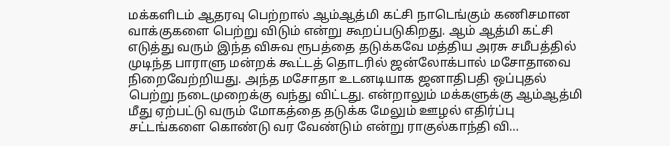மக்களிடம் ஆதரவு பெற்றால் ஆம்ஆத்மி கட்சி நாடெங்கும் கணிசமான வாக்குகளை பெற்று விடும் என்று கூறப்படுகிறது. ஆம் ஆத்மி கட்சி எடுத்து வரும் இந்த விசுவ ரூபத்தை தடுக்கவே மத்திய அரசு சமீபத்தில் முடிந்த பாராளு மன்றக் கூட்டத் தொடரில் ஜன்லோக்பால் மசோதாவை நிறைவேற்றியது. அந்த மசோதா உடனடியாக ஜனாதிபதி ஒப்புதல் பெற்று நடைமுறைக்கு வந்து விட்டது. என்றாலும் மக்களுக்கு ஆம்ஆத்மி மீது ஏற்பட்டு வரும் மோகத்தை தடுக்க மேலும் ஊழல் எதிர்ப்பு சட்டங்களை கொண்டு வர வேண்டும் என்று ராகுல்காந்தி வி…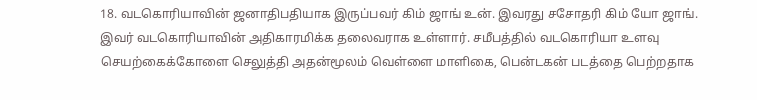18. வடகொரியாவின் ஜனாதிபதியாக இருப்பவர் கிம் ஜாங் உன். இவரது சசோதரி கிம் யோ ஜாங். இவர் வடகொரியாவின் அதிகாரமிக்க தலைவராக உள்ளார். சமீபத்தில் வடகொரியா உளவு செயற்கைக்கோளை செலுத்தி அதன்மூலம் வெள்ளை மாளிகை, பென்டகன் படத்தை பெற்றதாக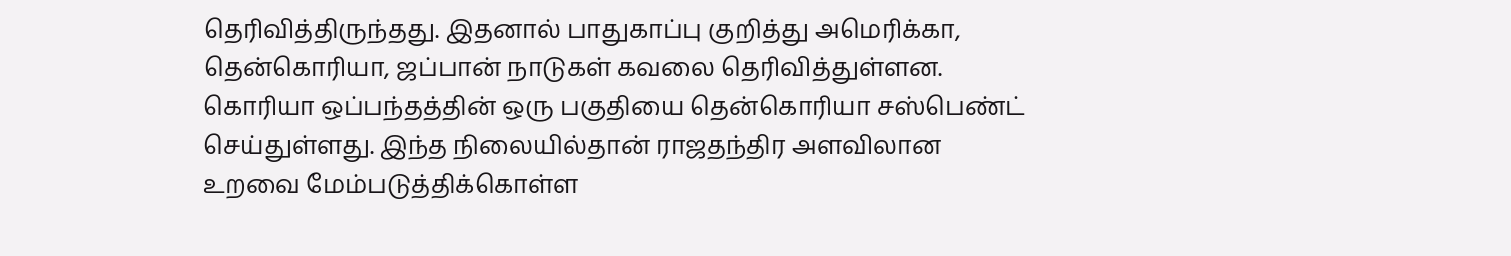தெரிவித்திருந்தது. இதனால் பாதுகாப்பு குறித்து அமெரிக்கா, தென்கொரியா, ஜப்பான் நாடுகள் கவலை தெரிவித்துள்ளன. கொரியா ஒப்பந்தத்தின் ஒரு பகுதியை தென்கொரியா சஸ்பெண்ட் செய்துள்ளது. இந்த நிலையில்தான் ராஜதந்திர அளவிலான உறவை மேம்படுத்திக்கொள்ள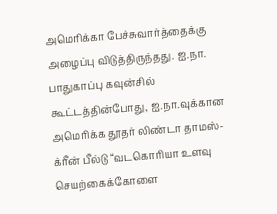அமெரிக்கா பேச்சுவார்த்தைக்கு அழைப்பு விடுத்திருந்தது. ஐ.நா. பாதுகாப்பு கவுன்சில் கூட்டத்தின்போது, ஐ.நா.வுக்கான அமெரிக்க தூதர் லிண்டா தாமஸ்-க்ரீன் பீல்டு “வடகொரியா உளவு செயற்கைக்கோளை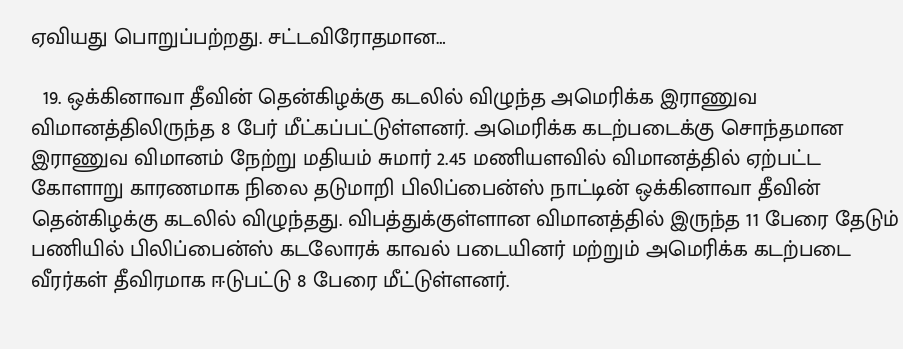ஏவியது பொறுப்பற்றது. சட்டவிரோதமான…

  19. ஒக்கினாவா தீவின் தென்கிழக்கு கடலில் விழுந்த அமெரிக்க இராணுவ விமானத்திலிருந்த 8 பேர் மீட்கப்பட்டுள்ளனர். அமெரிக்க கடற்படைக்கு சொந்தமான இராணுவ விமானம் நேற்று மதியம் சுமார் 2.45 மணியளவில் விமானத்தில் ஏற்பட்ட கோளாறு காரணமாக நிலை தடுமாறி பிலிப்பைன்ஸ் நாட்டின் ஒக்கினாவா தீவின் தென்கிழக்கு கடலில் விழுந்தது. விபத்துக்குள்ளான விமானத்தில் இருந்த 11 பேரை தேடும் பணியில் பிலிப்பைன்ஸ் கடலோரக் காவல் படையினர் மற்றும் அமெரிக்க கடற்படை வீரர்கள் தீவிரமாக ஈடுபட்டு 8 பேரை மீட்டுள்ளனர்.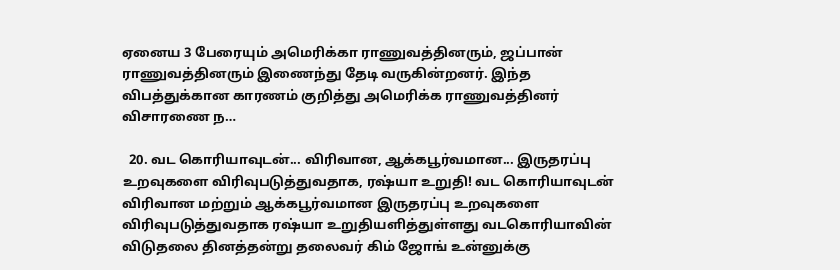ஏனைய 3 பேரையும் அமெரிக்கா ராணுவத்தினரும், ஜப்பான் ராணுவத்தினரும் இணைந்து தேடி வருகின்றனர். இந்த விபத்துக்கான காரணம் குறித்து அமெரிக்க ராணுவத்தினர் விசாரணை ந…

  20. வட கொரியாவுடன்... விரிவான, ஆக்கபூர்வமான... இருதரப்பு உறவுகளை விரிவுபடுத்துவதாக, ரஷ்யா உறுதி! வட கொரியாவுடன் விரிவான மற்றும் ஆக்கபூர்வமான இருதரப்பு உறவுகளை விரிவுபடுத்துவதாக ரஷ்யா உறுதியளித்துள்ளது வடகொரியாவின் விடுதலை தினத்தன்று தலைவர் கிம் ஜோங் உன்னுக்கு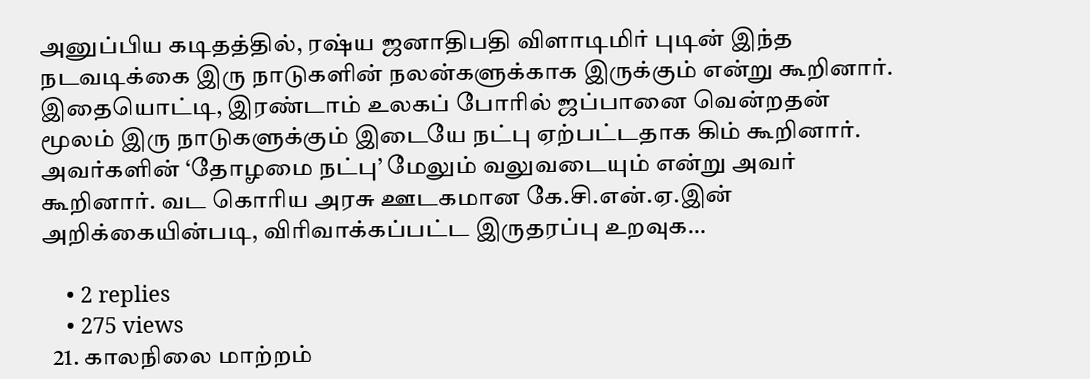அனுப்பிய கடிதத்தில், ரஷ்ய ஜனாதிபதி விளாடிமிர் புடின் இந்த நடவடிக்கை இரு நாடுகளின் நலன்களுக்காக இருக்கும் என்று கூறினார். இதையொட்டி, இரண்டாம் உலகப் போரில் ஜப்பானை வென்றதன் மூலம் இரு நாடுகளுக்கும் இடையே நட்பு ஏற்பட்டதாக கிம் கூறினார். அவர்களின் ‘தோழமை நட்பு’ மேலும் வலுவடையும் என்று அவர் கூறினார். வட கொரிய அரசு ஊடகமான கே.சி.என்.ஏ.இன் அறிக்கையின்படி, விரிவாக்கப்பட்ட இருதரப்பு உறவுக…

    • 2 replies
    • 275 views
  21. காலநிலை மாற்றம்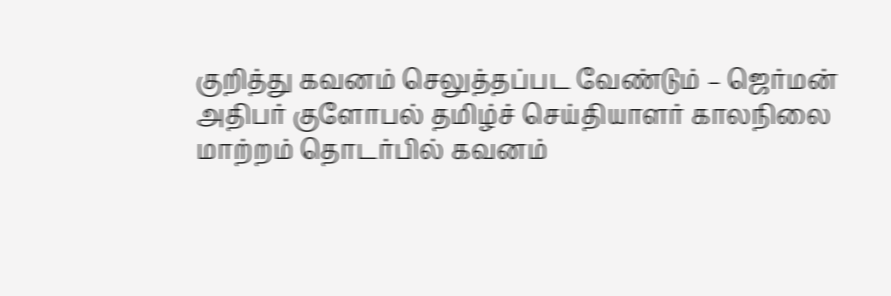குறித்து கவனம் செலுத்தப்பட வேண்டும் – ஜெர்மன் அதிபர் குளோபல் தமிழ்ச் செய்தியாளர் காலநிலை மாற்றம் தொடர்பில் கவனம்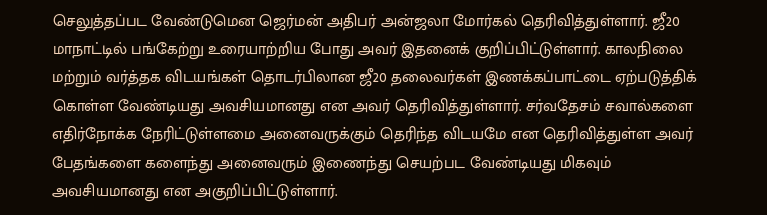செலுத்தப்பட வேண்டுமென ஜெர்மன் அதிபர் அன்ஜலா மோர்கல் தெரிவித்துள்ளார். ஜீ20 மாநாட்டில் பங்கேற்று உரையாற்றிய போது அவர் இதனைக் குறிப்பிட்டுள்ளார். காலநிலை மற்றும் வர்த்தக விடயங்கள் தொடர்பிலான ஜீ20 தலைவர்கள் இணக்கப்பாட்டை ஏற்படுத்திக் கொள்ள வேண்டியது அவசியமானது என அவர் தெரிவித்துள்ளார். சர்வதேசம் சவால்களை எதிர்நோக்க நேரிட்டுள்ளமை அனைவருக்கும் தெரிந்த விடயமே என தெரிவித்துள்ள அவர் பேதங்களை களைந்து அனைவரும் இணைந்து செயற்பட வேண்டியது மிகவும் அவசியமானது என அகுறிப்பிட்டுள்ளார்.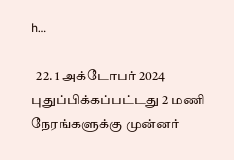h…

  22. 1 அக்டோபர் 2024 புதுப்பிக்கப்பட்டது 2 மணி நேரங்களுக்கு முன்னர்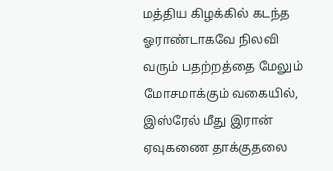மத்திய கிழக்கில் கடந்த ஓராண்டாகவே நிலவி வரும் பதற்றத்தை மேலும் மோசமாக்கும் வகையில், இஸ்ரேல் மீது இரான் ஏவுகணை தாக்குதலை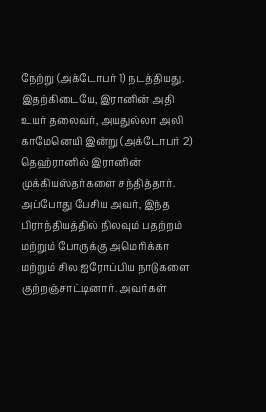நேற்று (அக்டோபர் 1) நடத்தியது. இதற்கிடையே, இரானின் அதி உயர் தலைவர், அயதுல்லா அலி காமேனெயி இன்று (அக்டோபர் 2) தெஹ்ரானில் இரானின் முக்கியஸ்தர்களை சந்தித்தார். அப்போது பேசிய அவர், இந்த பிராந்தியத்தில் நிலவும் பதற்றம் மற்றும் போருக்கு அமெரிக்கா மற்றும் சில ஐரோப்பிய நாடுகளை குற்றஞ்சாட்டினார். அவர்கள்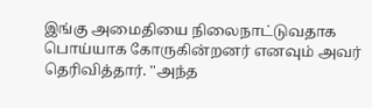இங்கு அமைதியை நிலைநாட்டுவதாக பொய்யாக கோருகின்றனர் எனவும் அவர் தெரிவித்தார். ''அந்த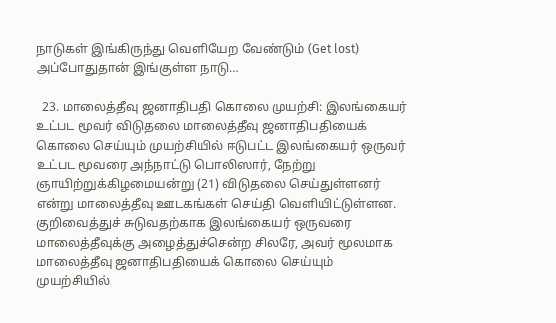நாடுகள் இங்கிருந்து வெளியேற வேண்டும் (Get lost) அப்போதுதான் இங்குள்ள நாடு…

  23. மாலைத்தீவு ஜனாதிபதி கொலை முயற்சி: இலங்கையர் உட்பட மூவர் விடுதலை மாலைத்தீவு ஜனாதிபதியைக் கொலை செய்யும் முயற்சியில் ஈடுபட்ட இலங்கையர் ஒருவர் உட்பட மூவரை அந்நாட்டு பொலிஸார், நேற்று ஞாயிற்றுக்கிழமையன்று (21) விடுதலை செய்துள்ளனர் என்று மாலைத்தீவு ஊடகங்கள் செய்தி வெளியிட்டுள்ளன. குறிவைத்துச் சுடுவதற்காக இலங்கையர் ஒருவரை மாலைத்தீவுக்கு அழைத்துச்சென்ற சிலரே, அவர் மூலமாக மாலைத்தீவு ஜனாதிபதியைக் கொலை செய்யும் முயற்சியில்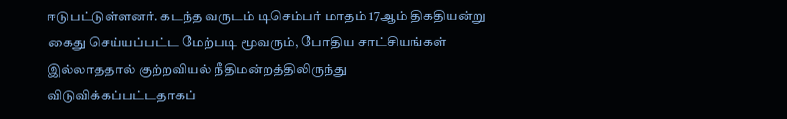ஈடுபட்டுள்ளனர். கடந்த வருடம் டிசெம்பர் மாதம் 17ஆம் திகதியன்று கைது செய்யப்பட்ட மேற்படி மூவரும், போதிய சாட்சியங்கள் இல்லாததால் குற்றவியல் நீதிமன்றத்திலிருந்து விடுவிக்கப்பட்டதாகப்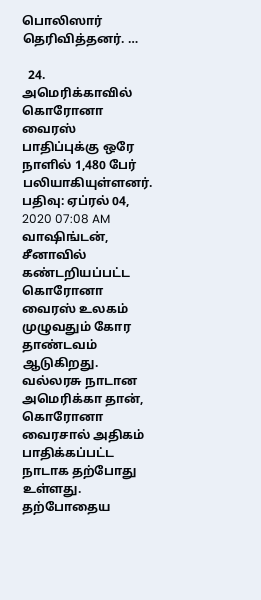பொலிஸார் தெரிவித்தனர். …

  24. அமெரிக்காவில் கொரோனா வைரஸ் பாதிப்புக்கு ஒரே நாளில் 1,480 பேர் பலியாகியுள்ளனர். பதிவு: ஏப்ரல் 04, 2020 07:08 AM வாஷிங்டன், சீனாவில் கண்டறியப்பட்ட கொரோனா வைரஸ் உலகம் முழுவதும் கோர தாண்டவம் ஆடுகிறது. வல்லரசு நாடான அமெரிக்கா தான், கொரோனா வைரசால் அதிகம் பாதிக்கப்பட்ட நாடாக தற்போது உள்ளது. தற்போதைய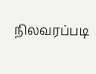நிலவரப்படி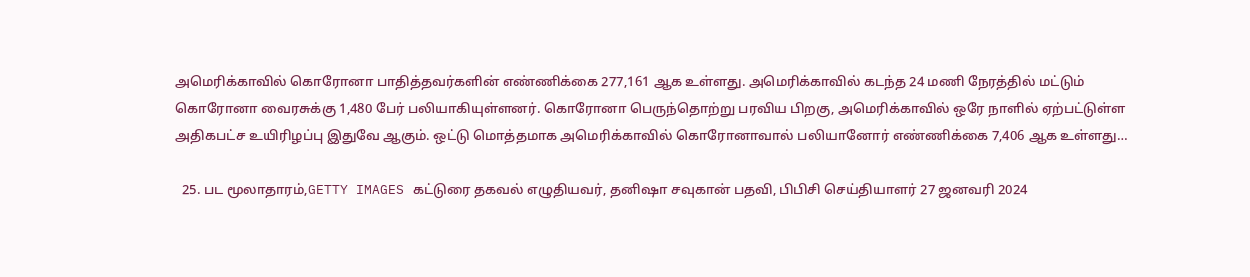அமெரிக்காவில் கொரோனா பாதித்தவர்களின் எண்ணிக்கை 277,161 ஆக உள்ளது. அமெரிக்காவில் கடந்த 24 மணி நேரத்தில் மட்டும் கொரோனா வைரசுக்கு 1,480 பேர் பலியாகியுள்ளனர். கொரோனா பெருந்தொற்று பரவிய பிறகு, அமெரிக்காவில் ஒரே நாளில் ஏற்பட்டுள்ள அதிகபட்ச உயிரிழப்பு இதுவே ஆகும். ஒட்டு மொத்தமாக அமெரிக்காவில் கொரோனாவால் பலியானோர் எண்ணிக்கை 7,406 ஆக உள்ளது…

  25. பட மூலாதாரம்,GETTY IMAGES கட்டுரை தகவல் எழுதியவர், தனிஷா சவுகான் பதவி, பிபிசி செய்தியாளர் 27 ஜனவரி 2024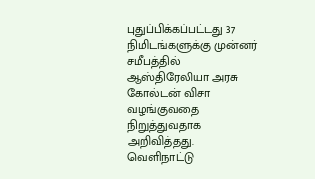புதுப்பிக்கப்பட்டது 37 நிமிடங்களுக்கு முன்னர் சமீபத்தில் ஆஸ்திரேலியா அரசு கோல்டன் விசா வழங்குவதை நிறுத்துவதாக அறிவித்தது. வெளிநாட்டு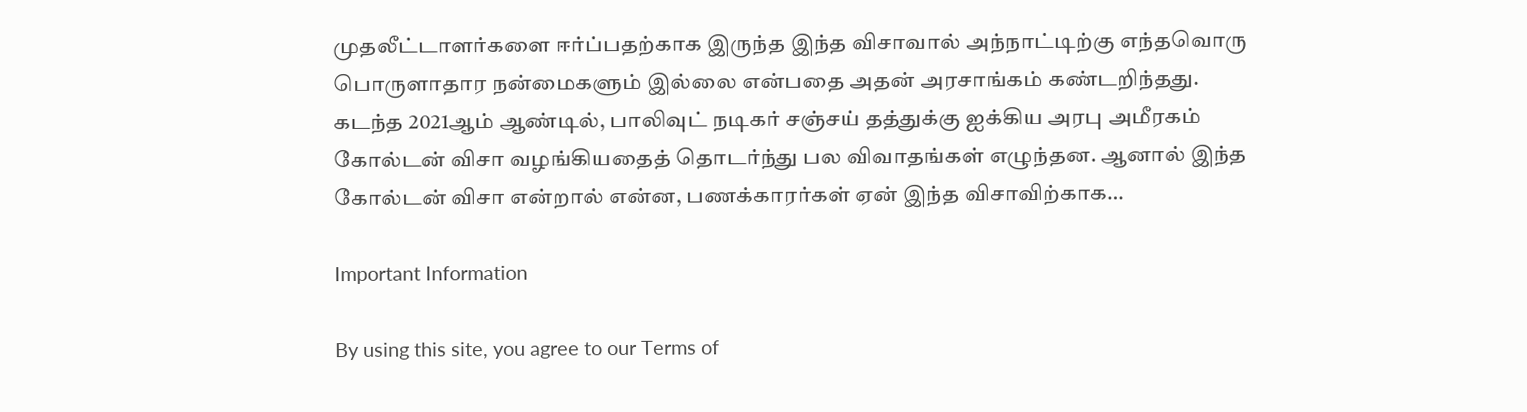முதலீட்டாளர்களை ஈர்ப்பதற்காக இருந்த இந்த விசாவால் அந்நாட்டிற்கு எந்தவொரு பொருளாதார நன்மைகளும் இல்லை என்பதை அதன் அரசாங்கம் கண்டறிந்தது. கடந்த 2021ஆம் ஆண்டில், பாலிவுட் நடிகர் சஞ்சய் தத்துக்கு ஐக்கிய அரபு அமீரகம் கோல்டன் விசா வழங்கியதைத் தொடர்ந்து பல விவாதங்கள் எழுந்தன. ஆனால் இந்த கோல்டன் விசா என்றால் என்ன, பணக்காரர்கள் ஏன் இந்த விசாவிற்காக…

Important Information

By using this site, you agree to our Terms of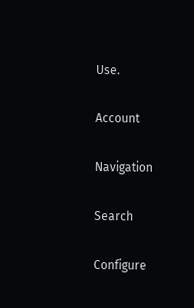Use.

Account

Navigation

Search

Configure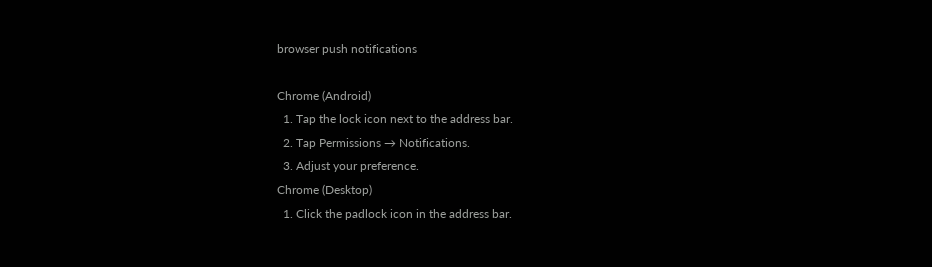browser push notifications

Chrome (Android)
  1. Tap the lock icon next to the address bar.
  2. Tap Permissions → Notifications.
  3. Adjust your preference.
Chrome (Desktop)
  1. Click the padlock icon in the address bar.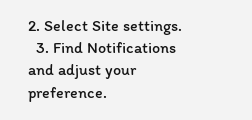2. Select Site settings.
  3. Find Notifications and adjust your preference.